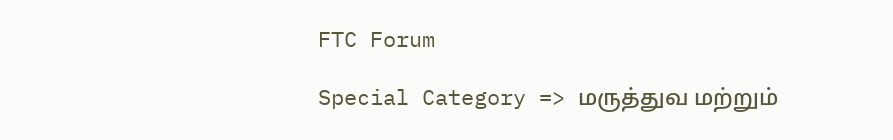FTC Forum

Special Category => மருத்துவ மற்றும்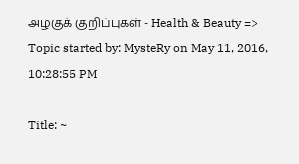அழகுக் குறிப்புகள் - Health & Beauty => Topic started by: MysteRy on May 11, 2016, 10:28:55 PM

Title: ~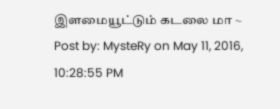இளமையூட்டும் கடலை மா ~
Post by: MysteRy on May 11, 2016, 10:28:55 PM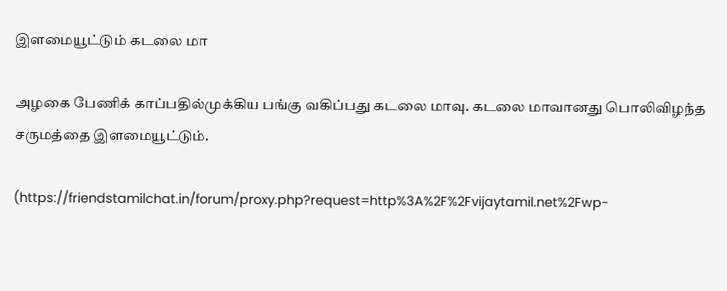இளமையூட்டும் கடலை மா

அழகை பேணிக் காப்பதில்முக்கிய பங்கு வகிப்பது கடலை மாவு. கடலை மாவானது பொலிவிழந்த சருமத்தை இளமையூட்டும்.

(https://friendstamilchat.in/forum/proxy.php?request=http%3A%2F%2Fvijaytamil.net%2Fwp-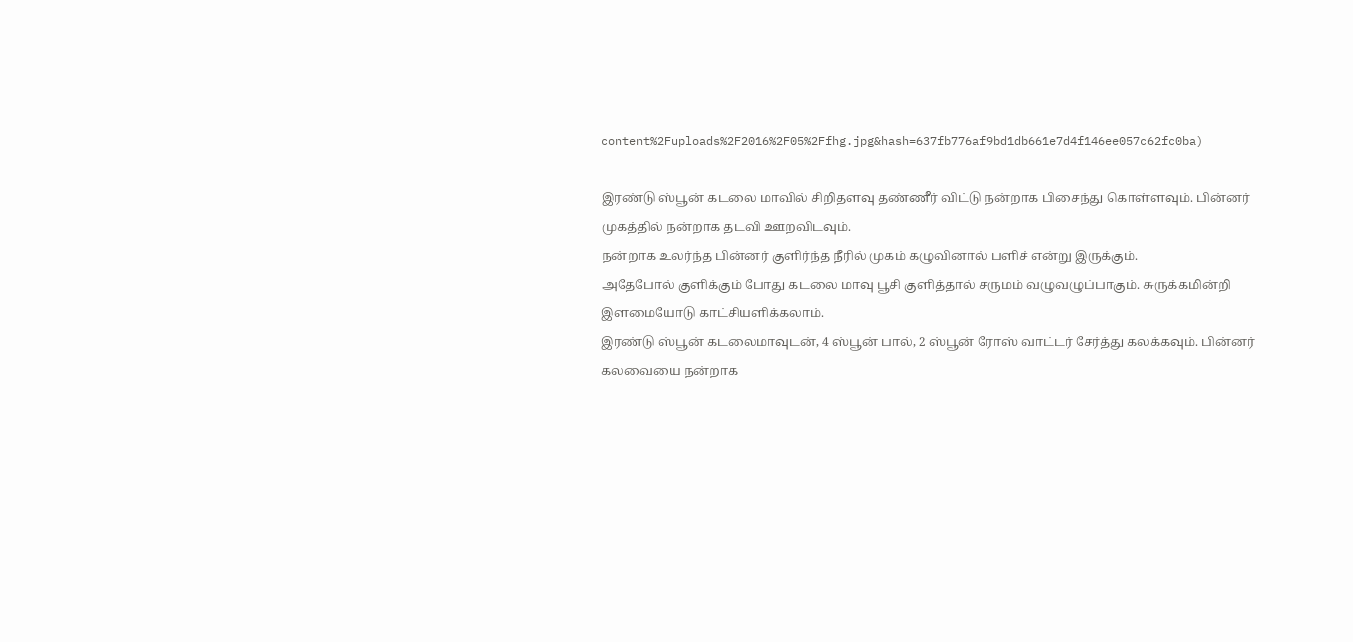content%2Fuploads%2F2016%2F05%2Ffhg.jpg&hash=637fb776af9bd1db661e7d4f146ee057c62fc0ba)

இரண்டு ஸ்பூன் கடலை மாவில் சிறிதளவு தண்ணீர் விட்டு நன்றாக பிசைந்து கொள்ளவும். பின்னர் முகத்தில் நன்றாக தடவி ஊறவிடவும்.
நன்றாக உலர்ந்த பின்னர் குளிர்ந்த நீரில் முகம் கழுவினால் பளிச் என்று இருக்கும்.
அதேபோல் குளிக்கும் போது கடலை மாவு பூசி குளித்தால் சருமம் வழுவழுப்பாகும். சுருக்கமின்றி இளமையோடு காட்சியளிக்கலாம்.
இரண்டு ஸ்பூன் கடலைமாவுடன், 4 ஸ்பூன் பால், 2 ஸ்பூன் ரோஸ் வாட்டர் சேர்த்து கலக்கவும். பின்னர் கலவையை நன்றாக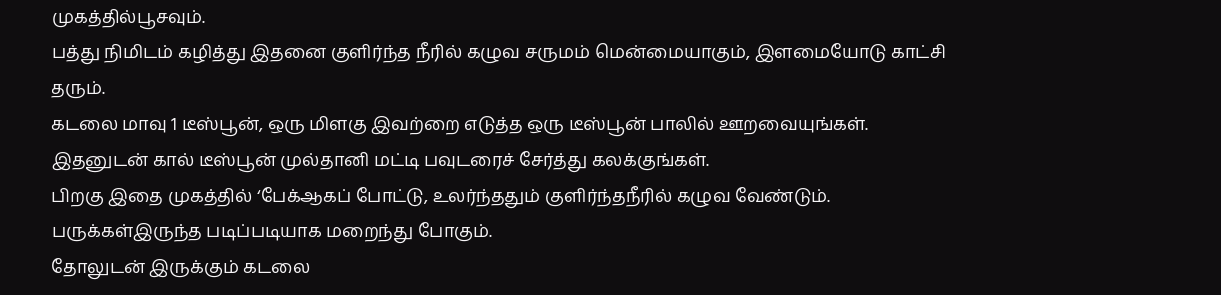முகத்தில்பூசவும்.
பத்து நிமிடம் கழித்து இதனை குளிர்ந்த நீரில் கழுவ சருமம் மென்மையாகும், இளமையோடு காட்சி தரும்.
கடலை மாவு 1 டீஸ்பூன், ஒரு மிளகு இவற்றை எடுத்த ஒரு டீஸ்பூன் பாலில் ஊறவையுங்கள். இதனுடன் கால் டீஸ்பூன் முல்தானி மட்டி பவுடரைச் சேர்த்து கலக்குங்கள்.
பிறகு இதை முகத்தில் ‘பேக்ஆகப் போட்டு, உலர்ந்ததும் குளிர்ந்தநீரில் கழுவ வேண்டும். பருக்கள்இருந்த படிப்படியாக மறைந்து போகும்.
தோலுடன் இருக்கும் கடலை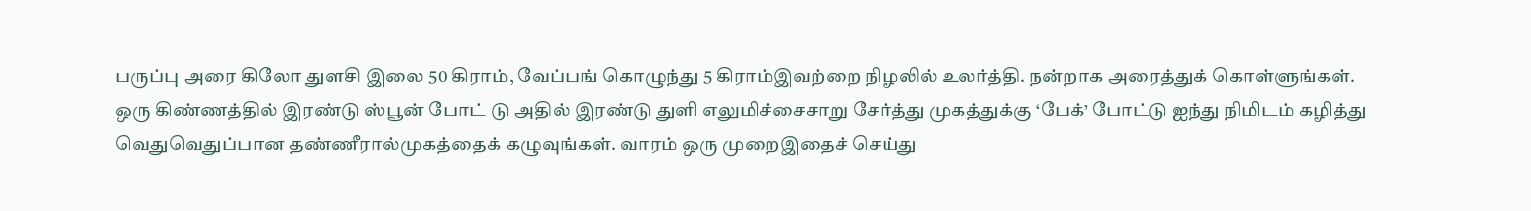பருப்பு அரை கிலோ துளசி இலை 50 கிராம், வேப்பங் கொழுந்து 5 கிராம்இவற்றை நிழலில் உலர்த்தி. நன்றாக அரைத்துக் கொள்ளுங்கள்.
ஒரு கிண்ணத்தில் இரண்டு ஸ்பூன் போட் டு அதில் இரண்டு துளி எலுமிச்சைசாறு சேர்த்து முகத்துக்கு ‘பேக்’ போட்டு ஐந்து நிமிடம் கழித்து வெதுவெதுப்பான தண்ணீரால்முகத்தைக் கழுவுங்கள். வாரம் ஒரு முறைஇதைச் செய்து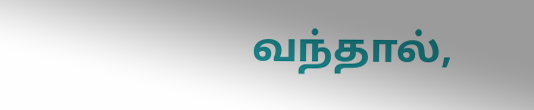வந்தால்,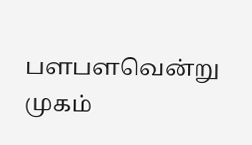பளபளவென்று முகம்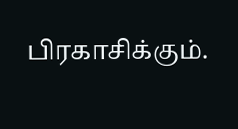பிரகாசிக்கும்.